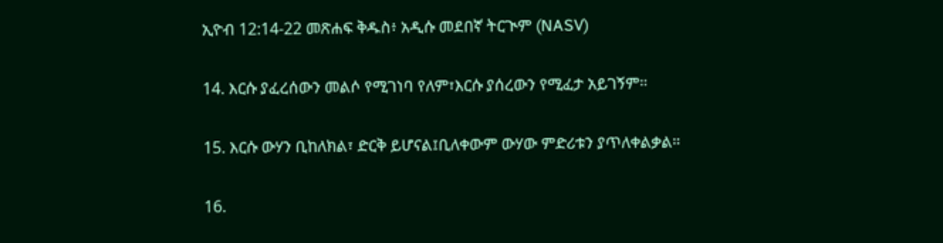ኢዮብ 12:14-22 መጽሐፍ ቅዱስ፥ አዲሱ መደበኛ ትርጒም (NASV)

14. እርሱ ያፈረሰውን መልሶ የሚገነባ የለም፣እርሱ ያሰረውን የሚፈታ አይገኝም።

15. እርሱ ውሃን ቢከለክል፣ ድርቅ ይሆናል፤ቢለቀውም ውሃው ምድሪቱን ያጥለቀልቃል።

16.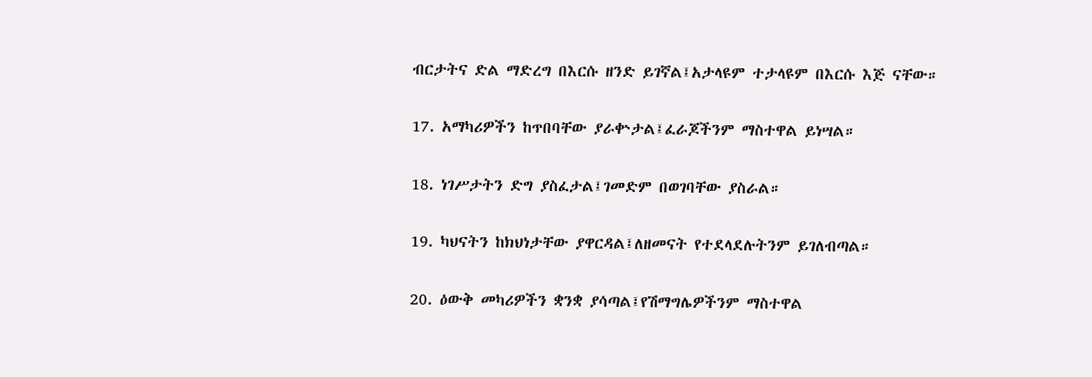ብርታትና ድል ማድረግ በእርሱ ዘንድ ይገኛል፤አታላዩም ተታላዩም በእርሱ እጅ ናቸው።

17. አማካሪዎችን ከጥበባቸው ያራቍታል፤ፈራጆችንም ማስተዋል ይነሣል።

18. ነገሥታትን ድግ ያስፈታል፤ገመድም በወገባቸው ያስራል።

19. ካህናትን ከክህነታቸው ያዋርዳል፤ለዘመናት የተደላደሉትንም ይገለብጣል።

20. ዕውቅ መካሪዎችን ቋንቋ ያሳጣል፤የሽማግሌዎችንም ማስተዋል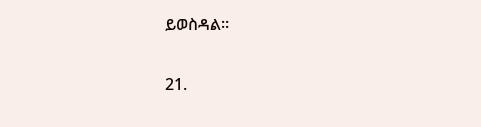ይወስዳል።

21.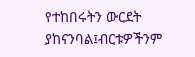የተከበሩትን ውርደት ያከናንባል፤ብርቱዎችንም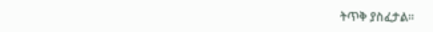ትጥቅ ያስፈታል።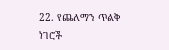22. የጨለማን ጥልቅ ነገሮች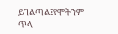ይገልጣል፤የሞትንም ጥላ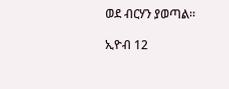ወደ ብርሃን ያወጣል።

ኢዮብ 12